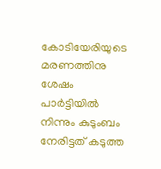കോടിയേരിയുടെ മരണത്തിനു ശേഷം പാര്‍ട്ടിയില്‍ നിന്നും കുടുംബം നേരിട്ടത് കടുത്ത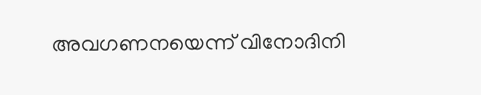അവഗണനയെന്ന് വിനോദിനി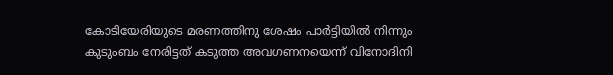കോടിയേരിയുടെ മരണത്തിനു ശേഷം പാര്‍ട്ടിയില്‍ നിന്നും കുടുംബം നേരിട്ടത് കടുത്ത അവഗണനയെന്ന് വിനോദിനി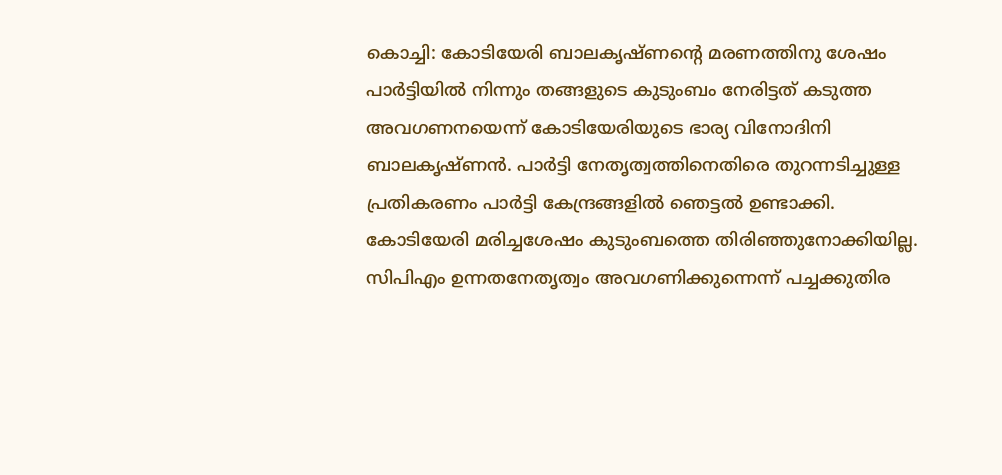കൊച്ചി: കോടിയേരി ബാലകൃഷ്ണന്റെ മരണത്തിനു ശേഷം പാര്‍ട്ടിയില്‍ നിന്നും തങ്ങളുടെ കുടുംബം നേരിട്ടത് കടുത്ത അവഗണനയെന്ന് കോടിയേരിയുടെ ഭാര്യ വിനോദിനി ബാലകൃഷ്ണന്‍. പാര്‍ട്ടി നേതൃത്വത്തിനെതിരെ തുറന്നടിച്ചുള്ള പ്രതികരണം പാര്‍ട്ടി കേന്ദ്രങ്ങളില്‍ ഞെട്ടല്‍ ഉണ്ടാക്കി. കോടിയേരി മരിച്ചശേഷം കുടുംബത്തെ തിരിഞ്ഞുനോക്കിയില്ല. സിപിഎം ഉന്നതനേതൃത്വം അവഗണിക്കുന്നെന്ന് പച്ചക്കുതിര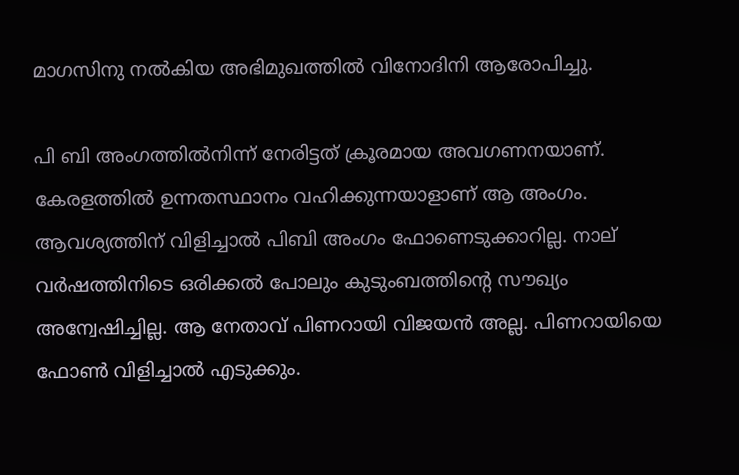മാഗസിനു നല്‍കിയ അഭിമുഖത്തില്‍ വിനോദിനി ആരോപിച്ചു.

പി ബി അംഗത്തില്‍നിന്ന് നേരിട്ടത് ക്രൂരമായ അവഗണനയാണ്. കേരളത്തില്‍ ഉന്നതസ്ഥാനം വഹിക്കുന്നയാളാണ് ആ അംഗം. ആവശ്യത്തിന് വിളിച്ചാല്‍ പിബി അംഗം ഫോണെടുക്കാറില്ല. നാല് വര്‍ഷത്തിനിടെ ഒരിക്കല്‍ പോലും കുടുംബത്തിന്റെ സൗഖ്യം അന്വേഷിച്ചില്ല. ആ നേതാവ് പിണറായി വിജയന്‍ അല്ല. പിണറായിയെ ഫോണ്‍ വിളിച്ചാല്‍ എടുക്കും.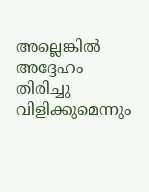അല്ലെങ്കില്‍ അദ്ദേഹം തിരിച്ചു വിളിക്കുമെന്നും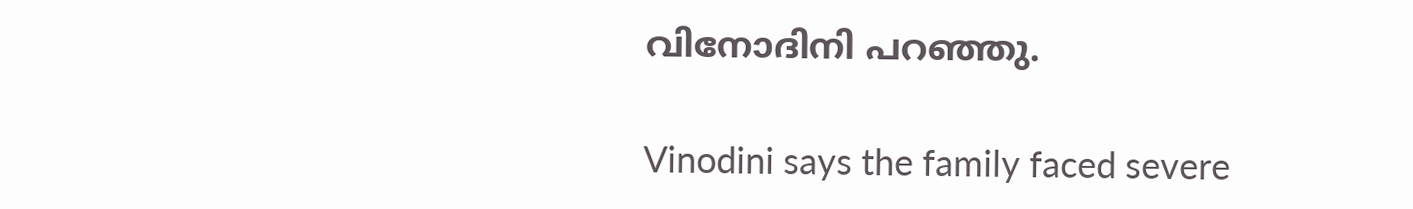വിനോദിനി പറഞ്ഞു.

Vinodini says the family faced severe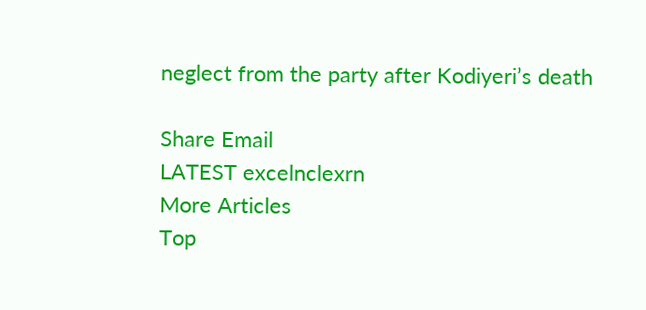neglect from the party after Kodiyeri’s death

Share Email
LATEST excelnclexrn
More Articles
Top